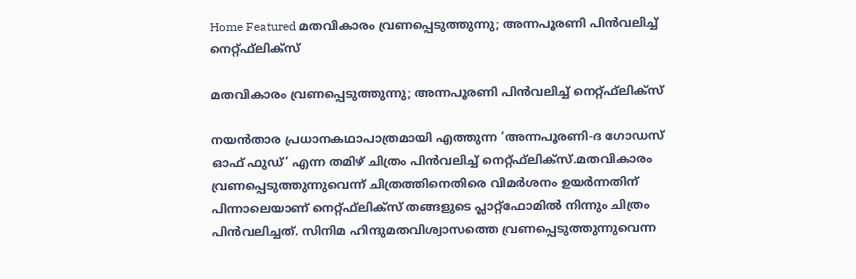Home Featured മതവികാരം വ്രണപ്പെടുത്തുന്നു; അന്നപൂരണി പിന്‍വലിച്ച്‌ നെറ്റ്ഫ്‌ലിക്‌സ്

മതവികാരം വ്രണപ്പെടുത്തുന്നു; അന്നപൂരണി പിന്‍വലിച്ച്‌ നെറ്റ്ഫ്‌ലിക്‌സ്

നയന്‍താര പ്രധാനകഥാപാത്രമായി എത്തുന്ന ‘അന്നപൂരണി-ദ ഗോഡസ് ഓഫ് ഫുഡ്’ എന്ന തമിഴ് ചിത്രം പിന്‍വലിച്ച്‌ നെറ്റ്ഫ്‌ലിക്‌സ്.മതവികാരം വ്രണപ്പെടുത്തുന്നുവെന്ന് ചിത്രത്തിനെതിരെ വിമര്‍ശനം ഉയര്‍ന്നതിന് പിന്നാലെയാണ് നെറ്റ്ഫ്‌ലിക്‌സ് തങ്ങളുടെ പ്ലാറ്റ്‌ഫോമില്‍ നിന്നും ചിത്രം പിന്‍വലിച്ചത്. സിനിമ ഹിന്ദുമതവിശ്വാസത്തെ വ്രണപ്പെടുത്തുന്നുവെന്ന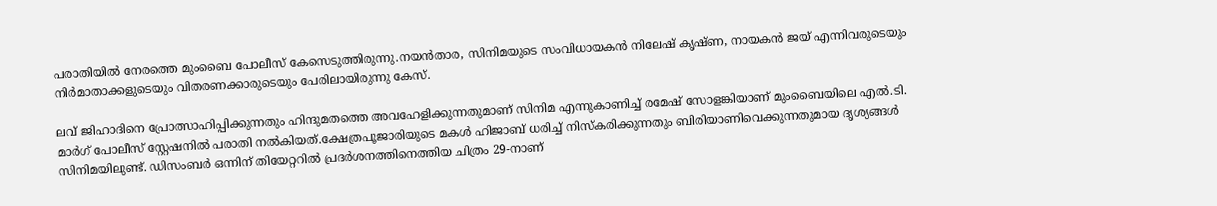പരാതിയില്‍ നേരത്തെ മുംബൈ പോലീസ് കേസെടുത്തിരുന്നു.നയന്‍താര, സിനിമയുടെ സംവിധായകന്‍ നിലേഷ് കൃഷ്ണ, നായകന്‍ ജയ് എന്നിവരുടെയും നിര്‍മാതാക്കളുടെയും വിതരണക്കാരുടെയും പേരിലായിരുന്നു കേസ്.

ലവ് ജിഹാദിനെ പ്രോത്സാഹിപ്പിക്കുന്നതും ഹിന്ദുമതത്തെ അവഹേളിക്കുന്നതുമാണ് സിനിമ എന്നുകാണിച്ച്‌ രമേഷ് സോളങ്കിയാണ് മുംബൈയിലെ എല്‍.ടി. മാര്‍ഗ് പോലീസ് സ്റ്റേഷനില്‍ പരാതി നല്‍കിയത്.ക്ഷേത്രപൂജാരിയുടെ മകള്‍ ഹിജാബ് ധരിച്ച്‌ നിസ്‌കരിക്കുന്നതും ബിരിയാണിവെക്കുന്നതുമായ ദൃശ്യങ്ങള്‍ സിനിമയിലുണ്ട്. ഡിസംബര്‍ ഒന്നിന് തിയേറ്ററില്‍ പ്രദര്‍ശനത്തിനെത്തിയ ചിത്രം 29-നാണ്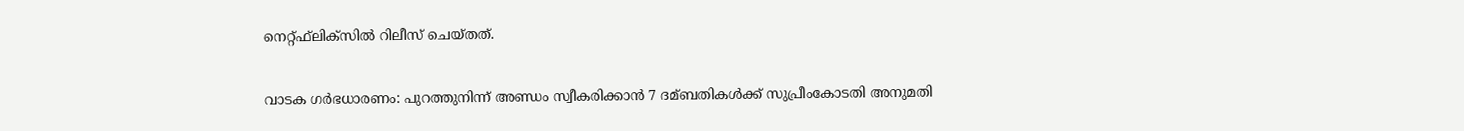നെറ്റ്ഫ്‌ലിക്‌സില്‍ റിലീസ് ചെയ്തത്.

വാടക ഗര്‍ഭധാരണം: പുറത്തുനിന്ന് അണ്ഡം സ്വീകരിക്കാൻ 7 ദമ്ബതികള്‍ക്ക് സുപ്രീംകോടതി അനുമതി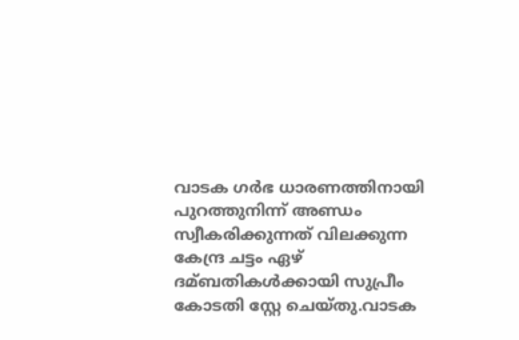വാടക ഗര്‍ഭ ധാരണത്തിനായി പുറത്തുനിന്ന് അണ്ഡം സ്വീകരിക്കുന്നത് വിലക്കുന്ന കേന്ദ്ര ചട്ടം ഏഴ് ദമ്ബതികള്‍ക്കായി സുപ്രീം കോടതി സ്റ്റേ ചെയ്തു.വാടക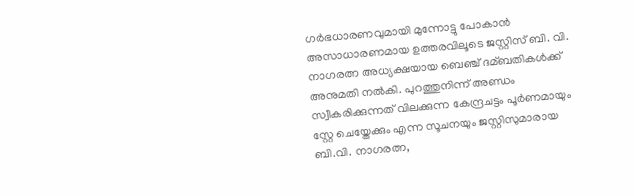ഗര്‍ഭധാരണവുമായി മുന്നോട്ടു പോകാൻ അസാധാരണമായ ഉത്തരവിലൂടെ ജസ്റ്റിസ് ബി. വി. നാഗരത്ന അധ്യക്ഷയായ ബെഞ്ച് ദമ്ബതികള്‍ക്ക് അനുമതി നല്‍കി. പുറത്തുനിന്ന് അണ്ഡം സ്വീകരിക്കുന്നത് വിലക്കുന്ന കേന്ദ്രചട്ടം പൂര്‍ണമായും സ്റ്റേ ചെയ്തേക്കും എന്ന സൂചനയും ജസ്റ്റിസുമാരായ ബി.വി. നാഗരത്ന,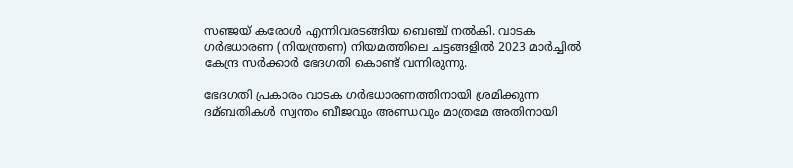സഞ്ജയ് കരോള്‍ എന്നിവരടങ്ങിയ ബെഞ്ച് നല്‍കി. വാടക ഗര്‍ഭധാരണ (നിയന്ത്രണ) നിയമത്തിലെ ചട്ടങ്ങളില്‍ 2023 മാര്‍ച്ചില്‍ കേന്ദ്ര സര്‍ക്കാര്‍ ഭേദഗതി കൊണ്ട് വന്നിരുന്നു.

ഭേദഗതി പ്രകാരം വാടക ഗര്‍ഭധാരണത്തിനായി ശ്രമിക്കുന്ന ദമ്ബതികള്‍ സ്വന്തം ബീജവും അണ്ഡവും മാത്രമേ അതിനായി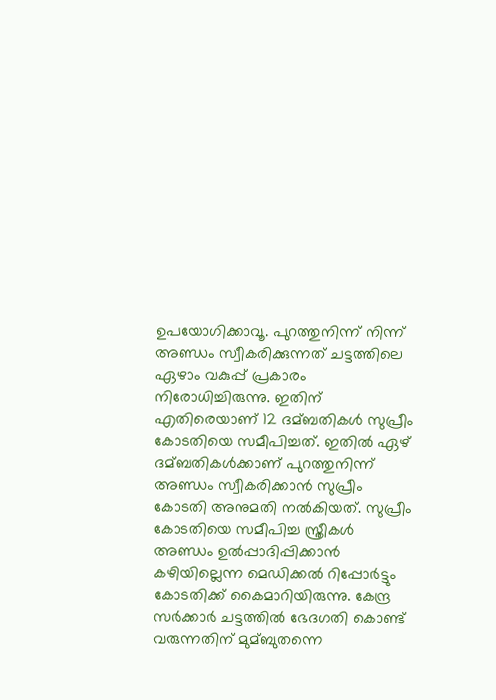ഉപയോഗിക്കാവൂ. പുറത്തുനിന്ന് നിന്ന് അണ്ഡം സ്വീകരിക്കുന്നത് ചട്ടത്തിലെ ഏഴാം വകുപ്പ് പ്രകാരം നിരോധിച്ചിരുന്നു. ഇതിന് എതിരെയാണ് 12 ദമ്ബതികള്‍ സുപ്രീം കോടതിയെ സമീപിച്ചത്. ഇതില്‍ ഏഴ് ദമ്ബതികള്‍ക്കാണ് പുറത്തുനിന്ന് അണ്ഡം സ്വീകരിക്കാൻ സുപ്രീം കോടതി അനുമതി നല്‍കിയത്. സുപ്രീം കോടതിയെ സമീപിച്ച സ്ത്രീകള്‍ അണ്ഡം ഉല്‍പ്പാദിപ്പിക്കാൻ കഴിയില്ലെന്ന മെഡിക്കല്‍ റിപ്പോര്‍ട്ടും കോടതിക്ക് കൈമാറിയിരുന്നു. കേന്ദ്ര സര്‍ക്കാര്‍ ചട്ടത്തില്‍ ഭേദഗതി കൊണ്ട് വരുന്നതിന് മുമ്ബുതന്നെ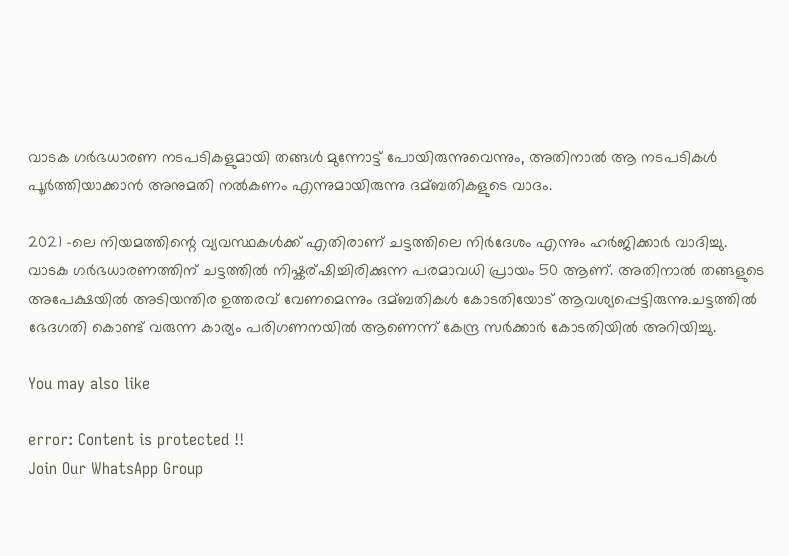വാടക ഗര്‍ഭധാരണ നടപടികളുമായി തങ്ങള്‍ മുന്നോട്ട് പോയിരുന്നുവെന്നും, അതിനാല്‍ ആ നടപടികള്‍ പൂര്‍ത്തിയാക്കാൻ അനുമതി നല്‍കണം എന്നുമായിരുന്നു ദമ്ബതികളുടെ വാദം.

2021 -ലെ നിയമത്തിന്റെ വ്യവസ്ഥകള്‍ക്ക് എതിരാണ് ചട്ടത്തിലെ നിര്‍ദേശം എന്നും ഹര്‍ജിക്കാര്‍ വാദിച്ചു. വാടക ഗര്‍ഭധാരണത്തിന് ചട്ടത്തില്‍ നിഷ്കര്ഷിച്ചിരിക്കുന്ന പരമാവധി പ്രായം 50 ആണ്. അതിനാല്‍ തങ്ങളുടെ അപേക്ഷയില്‍ അടിയന്തിര ഉത്തരവ് വേണമെന്നും ദമ്ബതികള്‍ കോടതിയോട് ആവശ്യപ്പെട്ടിരുന്നു.ചട്ടത്തില്‍ ഭേദഗതി കൊണ്ട് വരുന്ന കാര്യം പരിഗണനയില്‍ ആണെന്ന് കേന്ദ്ര സര്‍ക്കാര്‍ കോടതിയില്‍ അറിയിച്ചു.

You may also like

error: Content is protected !!
Join Our WhatsApp Group